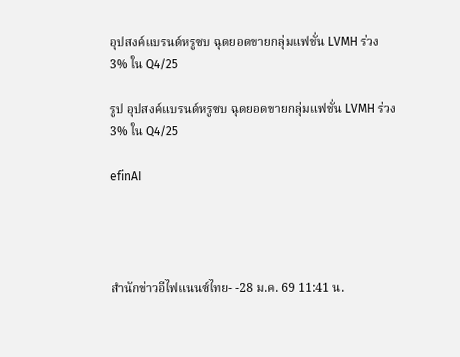อุปสงค์แบรนด์หรูซบ ฉุดยอดขายกลุ่มแฟชั่น LVMH ร่วง 3% ใน Q4/25

รูป อุปสงค์แบรนด์หรูซบ ฉุดยอดขายกลุ่มแฟชั่น LVMH ร่วง 3% ใน Q4/25

efinAI




สำนักข่าวอีไฟแนนซ์ไทย- -28 ม.ค. 69 11:41 น.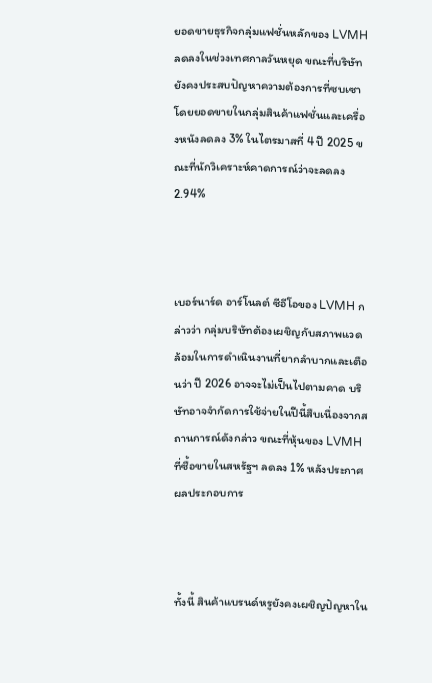ยอดขายธุรกิจกลุ่มแฟชั่นหลักของ LVMH ลดลงในช่วงเทศกาลวันหยุด ขณะที่บริษัทยังคงประสบปัญหาความต้องการที่ซบเซา โดยยอดขายในกลุ่มสินค้าแฟชั่นและเครื่องหนังลดลง 3% ในไตรมาสที่ 4 ปี 2025 ขณะที่นักวิเคราะห์คาดการณ์ว่าจะลดลง 2.94%



เบอร์นาร์ด อาร์โนลต์ ซีอีโอของ LVMH กล่าวว่า กลุ่มบริษัทต้องเผชิญกับสภาพแวดล้อมในการดำเนินงานที่ยากลำบากและเตือนว่า ปี 2026 อาจจะไม่เป็นไปตามคาด บริษัทอาจจำกัดการใช้จ่ายในปีนี้สืบเนื่องจากสถานการณ์ดังกล่าว ขณะที่หุ้นของ LVMH ที่ซื้อขายในสหรัฐฯ ลดลง 1% หลังประกาศผลประกอบการ



ทั้งนี้ สินค้าแบรนด์หรูยังคงเผชิญปัญหาใน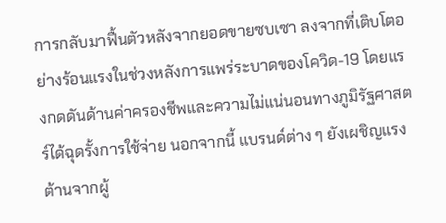การกลับมาฟื้นตัวหลังจากยอดขายซบเซา ลงจากที่เติบโตอย่างร้อนแรงในช่วงหลังการแพร่ระบาดของโควิด-19 โดยแรงกดดันด้านค่าครองชีพและความไม่แน่นอนทางภูมิรัฐศาสตร์ได้ฉุดรั้งการใช้จ่าย นอกจากนี้ แบรนด์ต่าง ๆ ยังเผชิญแรงต้านจากผู้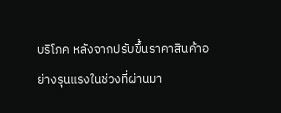บริโภค หลังจากปรับขึ้นราคาสินค้าอย่างรุนแรงในช่วงที่ผ่านมา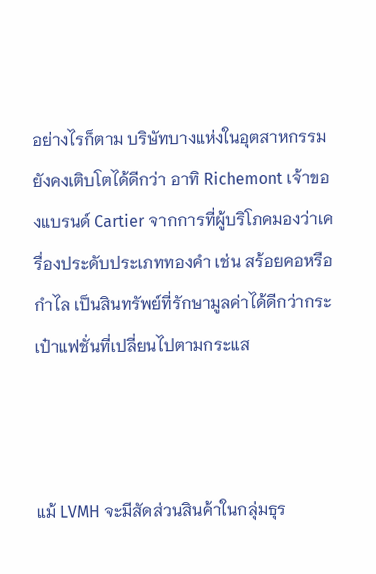อย่างไรก็ตาม บริษัทบางแห่งในอุตสาหกรรมยังคงเติบโตได้ดีกว่า อาทิ Richemont เจ้าของแบรนด์ Cartier จากการที่ผู้บริโภคมองว่าเครื่องประดับประเภททองคำ เช่น สร้อยคอหรือกำไล เป็นสินทรัพย์ที่รักษามูลค่าได้ดีกว่ากระเป๋าแฟชั่นที่เปลี่ยนไปตามกระแส



แม้ LVMH จะมีสัดส่วนสินค้าในกลุ่มธุร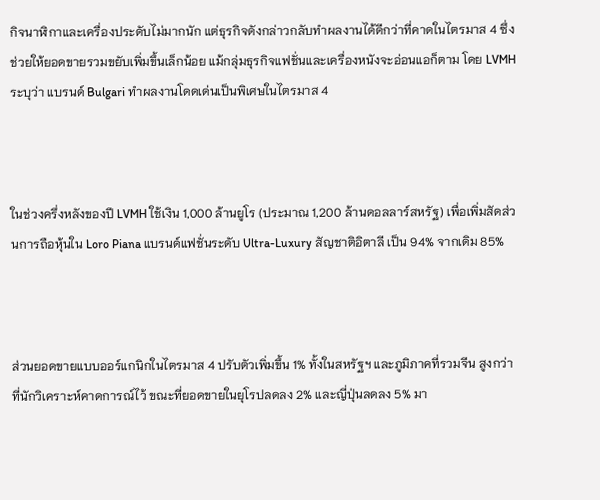กิจนาฬิกาและเครื่องประดับไม่มากนัก แต่ธุรกิจดังกล่าวกลับทำผลงานได้ดีกว่าที่คาดในไตรมาส 4 ซึ่งช่วยให้ยอดขายรวมขยับเพิ่มขึ้นเล็กน้อย แม้กลุ่มธุรกิจแฟชั่นและเครื่องหนังจะอ่อนแอก็ตาม โดย LVMH ระบุว่า แบรนด์ Bulgari ทำผลงานโดดเด่นเป็นพิเศษในไตรมาส 4



ในช่วงครึ่งหลังของปี LVMH ใช้เงิน 1,000 ล้านยูโร (ประมาณ 1,200 ล้านดอลลาร์สหรัฐ) เพื่อเพิ่มสัดส่วนการถือหุ้นใน Loro Piana แบรนด์แฟชั่นระดับ Ultra-Luxury สัญชาติอิตาลี เป็น 94% จากเดิม 85%



ส่วนยอดขายแบบออร์แกนิกในไตรมาส 4 ปรับตัวเพิ่มขึ้น 1% ทั้งในสหรัฐฯ และภูมิภาคที่รวมจีน สูงกว่าที่นักวิเคราะห์คาดการณ์ไว้ ขณะที่ยอดขายในยุโรปลดลง 2% และญี่ปุ่นลดลง 5% มา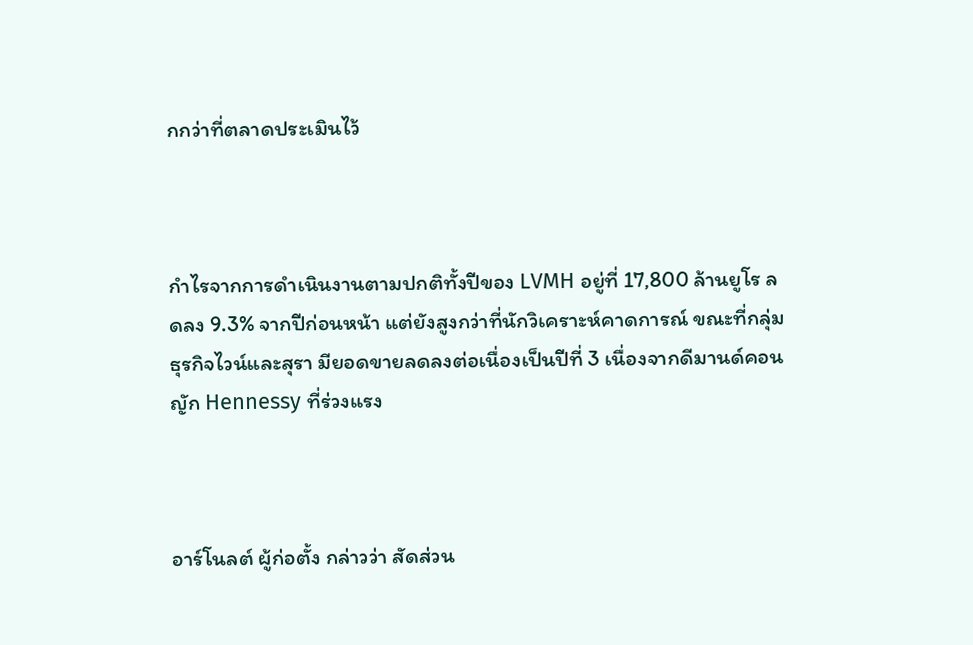กกว่าที่ตลาดประเมินไว้



กำไรจากการดำเนินงานตามปกติทั้งปีของ LVMH อยู่ที่ 17,800 ล้านยูโร ลดลง 9.3% จากปีก่อนหน้า แต่ยังสูงกว่าที่นักวิเคราะห์คาดการณ์ ขณะที่กลุ่มธุรกิจไวน์และสุรา มียอดขายลดลงต่อเนื่องเป็นปีที่ 3 เนื่องจากดีมานด์คอนญัก Hennessy ที่ร่วงแรง



อาร์โนลต์ ผู้ก่อตั้ง กล่าวว่า สัดส่วน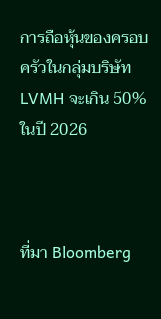การถือหุ้นของครอบครัวในกลุ่มบริษัท LVMH จะเกิน 50% ในปี 2026



ที่มา Bloomberg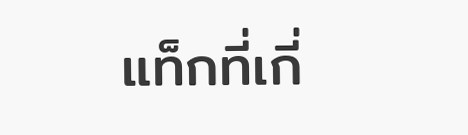แท็กที่เกี่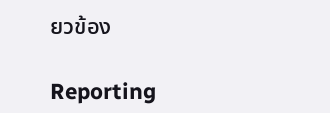ยวข้อง

Reporting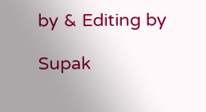by & Editing by

Supak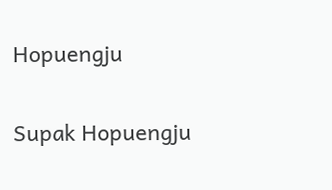Hopuengju

Supak Hopuengju